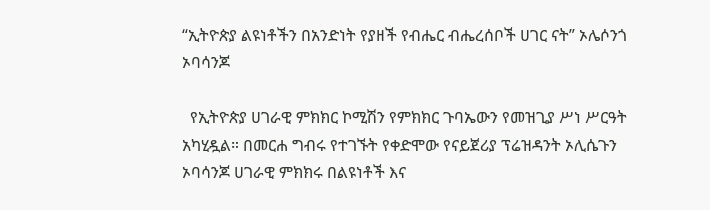“ኢትዮጵያ ልዩነቶችን በአንድነት የያዘች የብሔር ብሔረሰቦች ሀገር ናት” ኦሌሶንጎ ኦባሳንጆ

  የኢትዮጵያ ሀገራዊ ምክክር ኮሚሽን የምክክር ጉባኤውን የመዝጊያ ሥነ ሥርዓት አካሂዷል። በመርሐ ግብሩ የተገኙት የቀድሞው የናይጀሪያ ፕሬዝዳንት ኦሊሴጉን ኦባሳንጆ ሀገራዊ ምክክሩ በልዩነቶች እና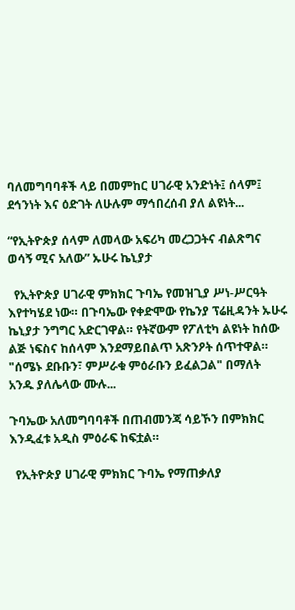ባለመግባባቶች ላይ በመምከር ሀገራዊ አንድነት፤ ሰላም፤ ደኅንነት እና ዕድገት ለሁሉም ማኅበረሰብ ያለ ልዩነት...

“የኢትዮጵያ ሰላም ለመላው አፍሪካ መረጋጋትና ብልጽግና ወሳኝ ሚና አለው” ኡሁሩ ኬኒያታ

  የኢትዮጵያ ሀገራዊ ምክክር ጉባኤ የመዝጊያ ሥነ-ሥርዓት እየተካሄደ ነው። በጉባኤው የቀድሞው የኬንያ ፕሬዚዳንት ኡሁሩ ኬኒያታ ንግግር አድርገዋል። የትኛውም የፖለቲካ ልዩነት ከሰው ልጅ ነፍስና ከሰላም እንደማይበልጥ አጽንዖት ሰጥተዋል። "ሰሜኑ ደቡቡን፣ ምሥራቁ ምዕራቡን ይፈልጋል" በማለት አንዱ ያለሌላው ሙሉ...

ጉባኤው አለመግባባቶች በጠብመንጃ ሳይኾን በምክክር እንዲፈቱ አዲስ ምዕራፍ ከፍቷል።

  የኢትዮጵያ ሀገራዊ ምክክር ጉባኤ የማጠቃለያ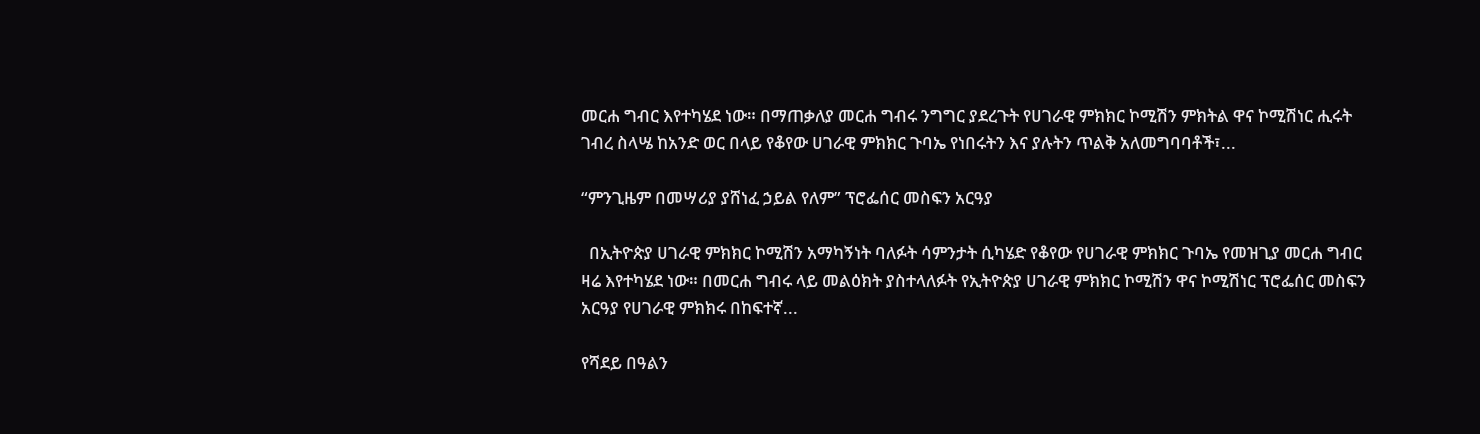መርሐ ግብር እየተካሄደ ነው። በማጠቃለያ መርሐ ግብሩ ንግግር ያደረጉት የሀገራዊ ምክክር ኮሚሽን ምክትል ዋና ኮሚሽነር ሒሩት ገብረ ስላሤ ከአንድ ወር በላይ የቆየው ሀገራዊ ምክክር ጉባኤ የነበሩትን እና ያሉትን ጥልቅ አለመግባባቶች፣...

“ምንጊዜም በመሣሪያ ያሸነፈ ኃይል የለም” ፕሮፌሰር መስፍን አርዓያ

  በኢትዮጵያ ሀገራዊ ምክክር ኮሚሽን አማካኝነት ባለፉት ሳምንታት ሲካሄድ የቆየው የሀገራዊ ምክክር ጉባኤ የመዝጊያ መርሐ ግብር ዛሬ እየተካሄደ ነው። በመርሐ ግብሩ ላይ መልዕክት ያስተላለፉት የኢትዮጵያ ሀገራዊ ምክክር ኮሚሽን ዋና ኮሚሽነር ፕሮፌሰር መስፍን አርዓያ የሀገራዊ ምክክሩ በከፍተኛ...

የሻደይ በዓልን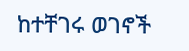ከተቸገሩ ወገኖች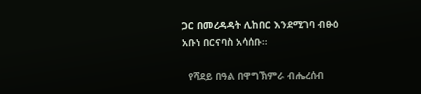ጋር በመረዳዳት ሊከበር እንደሚገባ ብፁዕ አቡነ በርናባስ አሳሰቡ።

  የሻደይ በዓል በዋግኽምራ ብሔረሰብ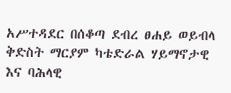አሥተዳደር በሰቆጣ ደብረ ፀሐይ ወይብላ ቅድስት ማርያም ካቴድራል ሃይማኖታዊ እና ባሕላዊ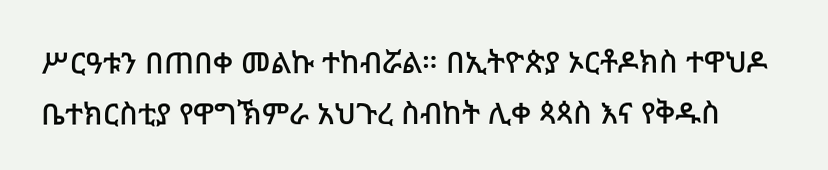ሥርዓቱን በጠበቀ መልኩ ተከብሯል። በኢትዮጵያ ኦርቶዶክስ ተዋህዶ ቤተክርስቲያ የዋግኽምራ አህጉረ ስብከት ሊቀ ጳጳስ እና የቅዱስ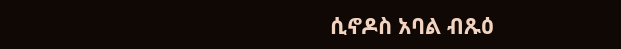ሲኖዶስ አባል ብጹዕ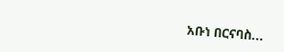አቡነ በርናባስ...